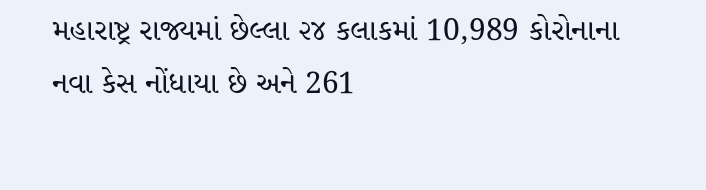મહારાષ્ટ્ર રાજ્યમાં છેલ્લા ૨૪ કલાકમાં 10,989 કોરોનાના નવા કેસ નોંધાયા છે અને 261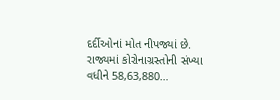દર્દીઓનાં મોત નીપજ્યાં છે. રાજ્યમાં કોરોનાગ્રસ્તોની સંખ્યા વધીને 58,63,880…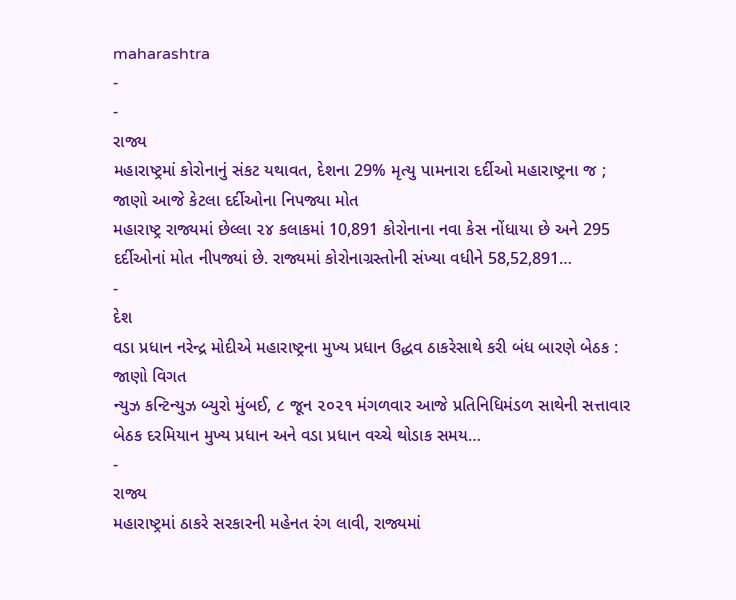maharashtra
-
-
રાજ્ય
મહારાષ્ટ્રમાં કોરોનાનું સંકટ યથાવત, દેશના 29% મૃત્યુ પામનારા દર્દીઓ મહારાષ્ટ્રના જ ; જાણો આજે કેટલા દર્દીઓના નિપજ્યા મોત
મહારાષ્ટ્ર રાજ્યમાં છેલ્લા ૨૪ કલાકમાં 10,891 કોરોનાના નવા કેસ નોંધાયા છે અને 295 દર્દીઓનાં મોત નીપજ્યાં છે. રાજ્યમાં કોરોનાગ્રસ્તોની સંખ્યા વધીને 58,52,891…
-
દેશ
વડા પ્રધાન નરેન્દ્ર મોદીએ મહારાષ્ટ્રના મુખ્ય પ્રધાન ઉદ્ધવ ઠાકરેસાથે કરી બંધ બારણે બેઠક : જાણો વિગત
ન્યુઝ કન્ટિન્યુઝ બ્યુરો મુંબઈ, ૮ જૂન ૨૦૨૧ મંગળવાર આજે પ્રતિનિધિમંડળ સાથેની સત્તાવાર બેઠક દરમિયાન મુખ્ય પ્રધાન અને વડા પ્રધાન વચ્ચે થોડાક સમય…
-
રાજ્ય
મહારાષ્ટ્રમાં ઠાકરે સરકારની મહેનત રંગ લાવી, રાજ્યમાં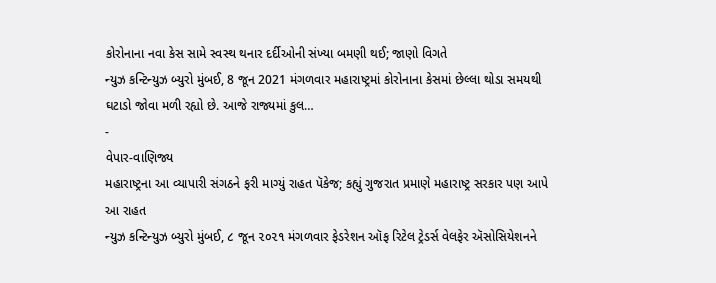કોરોનાના નવા કેસ સામે સ્વસ્થ થનાર દર્દીઓની સંખ્યા બમણી થઈ; જાણો વિગતે
ન્યુઝ કન્ટિન્યુઝ બ્યુરો મુંબઈ, 8 જૂન 2021 મંગળવાર મહારાષ્ટ્રમાં કોરોનાના કેસમાં છેલ્લા થોડા સમયથી ઘટાડો જોવા મળી રહ્યો છે. આજે રાજ્યમાં કુલ…
-
વેપાર-વાણિજ્ય
મહારાષ્ટ્રના આ વ્યાપારી સંગઠને ફરી માગ્યું રાહત પૅકેજ; કહ્યું ગુજરાત પ્રમાણે મહારાષ્ટ્ર સરકાર પણ આપે આ રાહત
ન્યુઝ કન્ટિન્યુઝ બ્યુરો મુંબઈ, ૮ જૂન ૨૦૨૧ મંગળવાર ફેડરેશન ઑફ રિટેલ ટ્રેડર્સ વેલફેર ઍસોસિયેશનને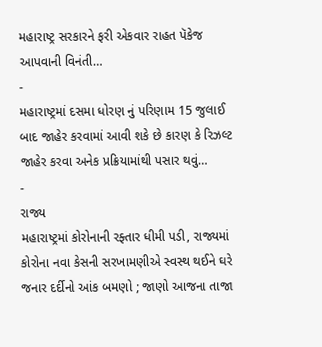મહારાષ્ટ્ર સરકારને ફરી એકવાર રાહત પૅકેજ આપવાની વિનંતી…
-
મહારાષ્ટ્રમાં દસમા ધોરણ નું પરિણામ 15 જુલાઈ બાદ જાહેર કરવામાં આવી શકે છે કારણ કે રિઝલ્ટ જાહેર કરવા અનેક પ્રક્રિયામાંથી પસાર થવું…
-
રાજ્ય
મહારાષ્ટ્રમાં કોરોનાની રફ્તાર ધીમી પડી, રાજ્યમાં કોરોના નવા કેસની સરખામણીએ સ્વસ્થ થઈને ઘરે જનાર દર્દીનો આંક બમણો ; જાણો આજના તાજા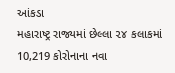આંકડા
મહારાષ્ટ્ર રાજ્યમાં છેલ્લા ૨૪ કલાકમાં 10,219 કોરોનાના નવા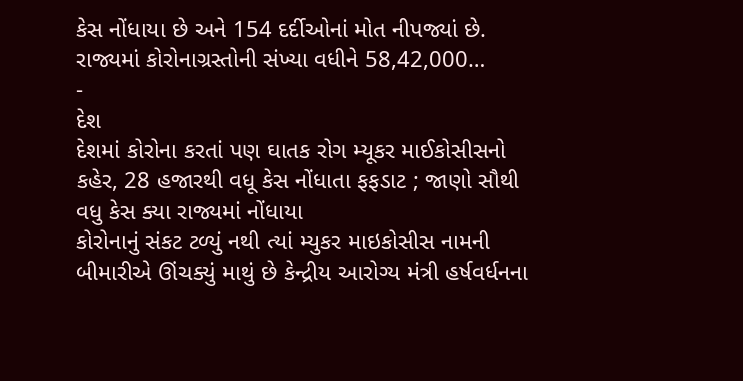કેસ નોંધાયા છે અને 154 દર્દીઓનાં મોત નીપજ્યાં છે. રાજ્યમાં કોરોનાગ્રસ્તોની સંખ્યા વધીને 58,42,000…
-
દેશ
દેશમાં કોરોના કરતાં પણ ઘાતક રોગ મ્યૂકર માઈકોસીસનો કહેર, 28 હજારથી વધૂ કેસ નોંધાતા ફફડાટ ; જાણો સૌથી વધુ કેસ ક્યા રાજ્યમાં નોંધાયા
કોરોનાનું સંકટ ટળ્યું નથી ત્યાં મ્યુકર માઇકોસીસ નામની બીમારીએ ઊંચક્યું માથું છે કેન્દ્રીય આરોગ્ય મંત્રી હર્ષવર્ધનના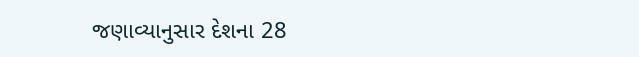જણાવ્યાનુસાર દેશના 28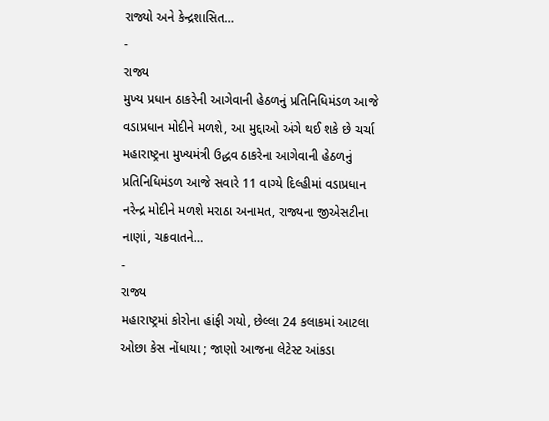રાજ્યો અને કેન્દ્રશાસિત…
-
રાજ્ય
મુખ્ય પ્રધાન ઠાકરેની આગેવાની હેઠળનું પ્રતિનિધિમંડળ આજે વડાપ્રધાન મોદીને મળશે, આ મુદ્દાઓ અંગે થઈ શકે છે ચર્ચા
મહારાષ્ટ્રના મુખ્યમંત્રી ઉદ્ધવ ઠાકરેના આગેવાની હેઠળનું પ્રતિનિધિમંડળ આજે સવારે 11 વાગ્યે દિલ્હીમાં વડાપ્રધાન નરેન્દ્ર મોદીને મળશે મરાઠા અનામત, રાજ્યના જીએસટીના નાણાં, ચક્રવાતને…
-
રાજ્ય
મહારાષ્ટ્રમાં કોરોના હાંફી ગયો, છેલ્લા 24 કલાકમાં આટલા ઓછા કેસ નોંધાયા ; જાણો આજના લેટેસ્ટ આંકડા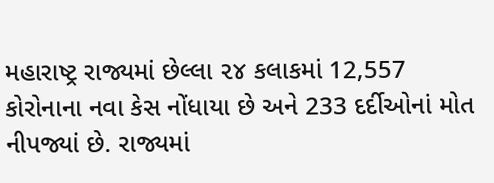મહારાષ્ટ્ર રાજ્યમાં છેલ્લા ૨૪ કલાકમાં 12,557 કોરોનાના નવા કેસ નોંધાયા છે અને 233 દર્દીઓનાં મોત નીપજ્યાં છે. રાજ્યમાં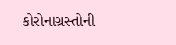કોરોનાગ્રસ્તોની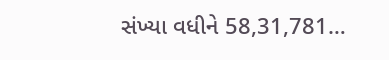સંખ્યા વધીને 58,31,781…